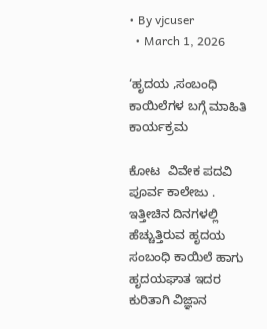• By vjcuser
  • March 1, 2026

‘ಹೃದಯ ,ಸಂಬಂಧಿ ಕಾಯಿಲೆಗಳ ಬಗ್ಗೆ ಮಾಹಿತಿ ಕಾರ್ಯಕ್ರಮ

ಕೋಟ  ವಿವೇಕ ಪದವಿ ಪೂರ್ವ ಕಾಲೇಜು . ಇತ್ತೀಚಿನ ದಿನಗಳಲ್ಲಿ ಹೆಚ್ಚುತ್ತಿರುವ ಹೃದಯ ಸಂಬಂಧಿ ಕಾಯಿಲೆ ಹಾಗು ಹೃದಯಘಾತ ಇದರ ಕುರಿತಾಗಿ ವಿಜ್ಞಾನ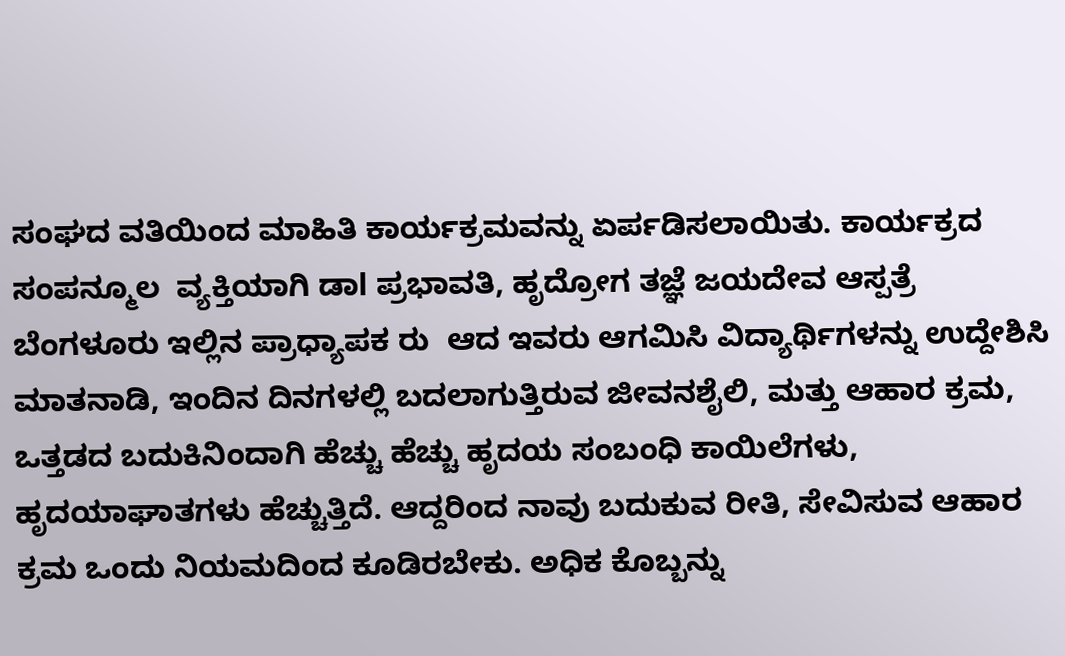ಸಂಘದ ವತಿಯಿಂದ ಮಾಹಿತಿ ಕಾರ್ಯಕ್ರಮವನ್ನು ಏರ್ಪಡಿಸಲಾಯಿತು. ಕಾರ್ಯಕ್ರದ ಸಂಪನ್ಮೂಲ  ವ್ಯಕ್ತಿಯಾಗಿ ಡಾl ಪ್ರಭಾವತಿ, ಹೃದ್ರೋಗ ತಜ್ಞೆ ಜಯದೇವ ಆಸ್ಪತ್ರೆ ಬೆಂಗಳೂರು ಇಲ್ಲಿನ ಪ್ರಾಧ್ಯಾಪಕ ರು  ಆದ ಇವರು ಆಗಮಿಸಿ ವಿದ್ಯಾರ್ಥಿಗಳನ್ನು ಉದ್ದೇಶಿಸಿ ಮಾತನಾಡಿ, ಇಂದಿನ ದಿನಗಳಲ್ಲಿ ಬದಲಾಗುತ್ತಿರುವ ಜೀವನಶೈಲಿ, ಮತ್ತು ಆಹಾರ ಕ್ರಮ, ಒತ್ತಡದ ಬದುಕಿನಿಂದಾಗಿ ಹೆಚ್ಚು ಹೆಚ್ಚು ಹೃದಯ ಸಂಬಂಧಿ ಕಾಯಿಲೆಗಳು, ಹೃದಯಾಘಾತಗಳು ಹೆಚ್ಚುತ್ತಿದೆ. ಆದ್ದರಿಂದ ನಾವು ಬದುಕುವ ರೀತಿ, ಸೇವಿಸುವ ಆಹಾರ ಕ್ರಮ ಒಂದು ನಿಯಮದಿಂದ ಕೂಡಿರಬೇಕು. ಅಧಿಕ ಕೊಬ್ಬನ್ನು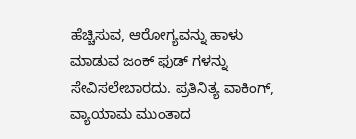ಹೆಚ್ಚಿಸುವ, ಆರೋಗ್ಯವನ್ನು ಹಾಳು ಮಾಡುವ ಜಂಕ್ ಫುಡ್ ಗಳನ್ನು ಸೇವಿಸಲೇಬಾರದು. ಪ್ರತಿನಿತ್ಯ ವಾಕಿಂಗ್, ವ್ಯಾಯಾಮ ಮುಂತಾದ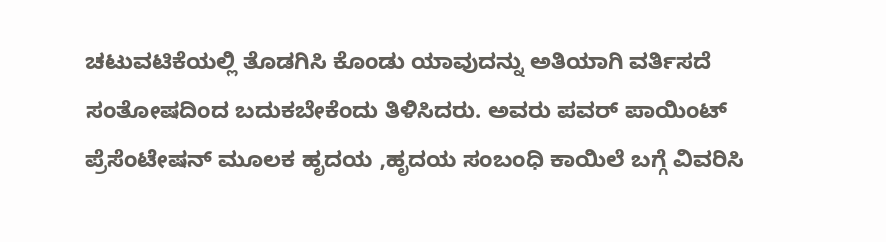ಚಟುವಟಿಕೆಯಲ್ಲಿ ತೊಡಗಿಸಿ ಕೊಂಡು ಯಾವುದನ್ನು ಅತಿಯಾಗಿ ವರ್ತಿಸದೆ ಸಂತೋಷದಿಂದ ಬದುಕಬೇಕೆಂದು ತಿಳಿಸಿದರು. ಅವರು ಪವರ್ ಪಾಯಿಂಟ್ ಪ್ರೆಸೆಂಟೇಷನ್ ಮೂಲಕ ಹೃದಯ ,ಹೃದಯ ಸಂಬಂಧಿ ಕಾಯಿಲೆ ಬಗ್ಗೆ ವಿವರಿಸಿ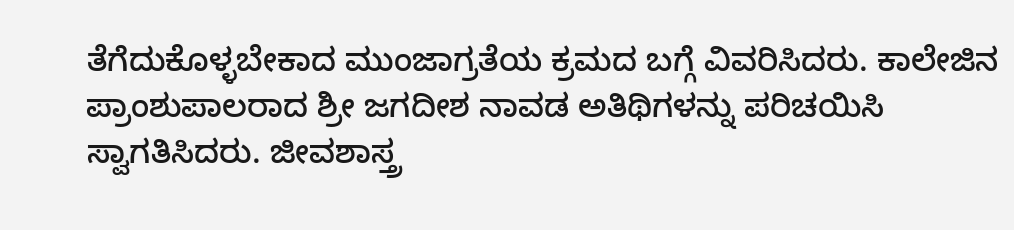ತೆಗೆದುಕೊಳ್ಳಬೇಕಾದ ಮುಂಜಾಗ್ರತೆಯ ಕ್ರಮದ ಬಗ್ಗೆ ವಿವರಿಸಿದರು. ಕಾಲೇಜಿನ ಪ್ರಾಂಶುಪಾಲರಾದ ಶ್ರೀ ಜಗದೀಶ ನಾವಡ ಅತಿಥಿಗಳನ್ನು ಪರಿಚಯಿಸಿ ಸ್ವಾಗತಿಸಿದರು. ಜೀವಶಾಸ್ತ್ರ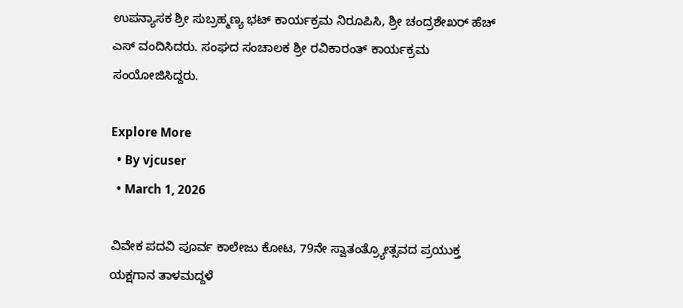ಉಪನ್ಯಾಸಕ ಶ್ರೀ ಸುಬ್ರಹ್ಮಣ್ಯ ಭಟ್ ಕಾರ್ಯಕ್ರಮ ನಿರೂಪಿಸಿ, ಶ್ರೀ ಚಂದ್ರಶೇಖರ್ ಹೆಚ್ ಎಸ್ ವಂದಿಸಿದರು. ಸಂಘದ ಸಂಚಾಲಕ ಶ್ರೀ ರವಿಕಾರಂತ್ ಕಾರ್ಯಕ್ರಮ ಸಂಯೋಜಿಸಿದ್ದರು.

Explore More
  • By vjcuser
  • March 1, 2026

ವಿವೇಕ ಪದವಿ ಪೂರ್ವ ಕಾಲೇಜು ಕೋಟ, 79ನೇ ಸ್ವಾತಂತ್ರ್ಯೋತ್ಸವದ ಪ್ರಯುಕ್ತ ಯಕ್ಷಗಾನ ತಾಳಮದ್ದಳೆ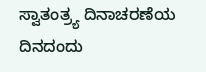ಸ್ವಾತಂತ್ರ್ಯ ದಿನಾಚರಣೆಯ ದಿನದಂದು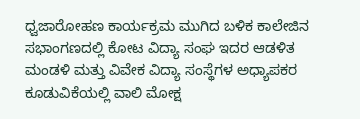ಧ್ವಜಾರೋಹಣ ಕಾರ್ಯಕ್ರಮ ಮುಗಿದ ಬಳಿಕ ಕಾಲೇಜಿನ ಸಭಾಂಗಣದಲ್ಲಿ ಕೋಟ ವಿದ್ಯಾ ಸಂಘ ಇದರ ಆಡಳಿತ ಮಂಡಳಿ ಮತ್ತು ವಿವೇಕ ವಿದ್ಯಾ ಸಂಸ್ಥೆಗಳ ಅಧ್ಯಾಪಕರ ಕೂಡುವಿಕೆಯಲ್ಲಿ ವಾಲಿ ಮೋಕ್ಷ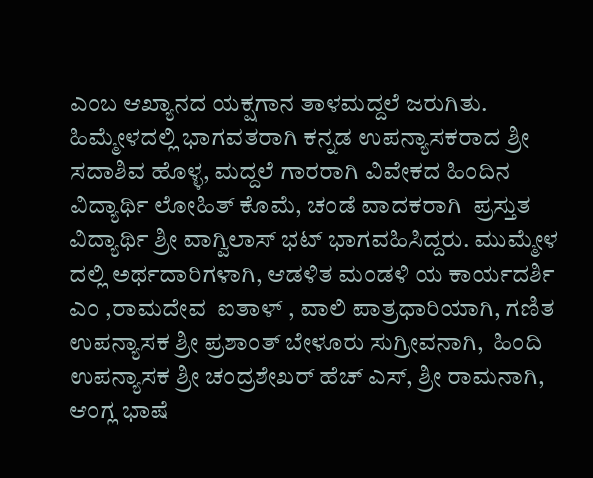ಎಂಬ ಆಖ್ಯಾನದ ಯಕ್ಷಗಾನ ತಾಳಮದ್ದಲೆ ಜರುಗಿತು. ಹಿಮ್ಮೇಳದಲ್ಲಿ ಭಾಗವತರಾಗಿ ಕನ್ನಡ ಉಪನ್ಯಾಸಕರಾದ ಶ್ರೀ ಸದಾಶಿವ ಹೊಳ್ಳ, ಮದ್ದಲೆ ಗಾರರಾಗಿ ವಿವೇಕದ ಹಿಂದಿನ ವಿದ್ಯಾರ್ಥಿ ಲೋಹಿತ್ ಕೊಮೆ, ಚಂಡೆ ವಾದಕರಾಗಿ  ಪ್ರಸ್ತುತ ವಿದ್ಯಾರ್ಥಿ ಶ್ರೀ ವಾಗ್ವಿಲಾಸ್ ಭಟ್ ಭಾಗವಹಿಸಿದ್ದರು. ಮುಮ್ಮೇಳ ದಲ್ಲಿ ಅರ್ಥದಾರಿಗಳಾಗಿ, ಆಡಳಿತ ಮಂಡಳಿ ಯ ಕಾರ್ಯದರ್ಶಿ  ಎಂ ,ರಾಮದೇವ  ಐತಾಳ್ , ವಾಲಿ ಪಾತ್ರಧಾರಿಯಾಗಿ, ಗಣಿತ ಉಪನ್ಯಾಸಕ ಶ್ರೀ ಪ್ರಶಾಂತ್ ಬೇಳೂರು ಸುಗ್ರೀವನಾಗಿ,  ಹಿಂದಿ ಉಪನ್ಯಾಸಕ ಶ್ರೀ ಚಂದ್ರಶೇಖರ್ ಹೆಚ್ ಎಸ್, ಶ್ರೀ ರಾಮನಾಗಿ, ಆಂಗ್ಲ ಭಾಷೆ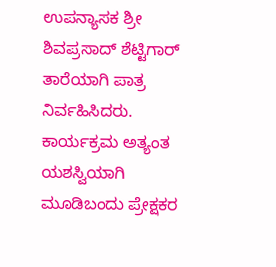ಉಪನ್ಯಾಸಕ ಶ್ರೀ ಶಿವಪ್ರಸಾದ್ ಶೆಟ್ಟಿಗಾರ್ ತಾರೆಯಾಗಿ ಪಾತ್ರ ನಿರ್ವಹಿಸಿದರು. ಕಾರ್ಯಕ್ರಮ ಅತ್ಯಂತ ಯಶಸ್ವಿಯಾಗಿ ಮೂಡಿಬಂದು ಪ್ರೇಕ್ಷಕರ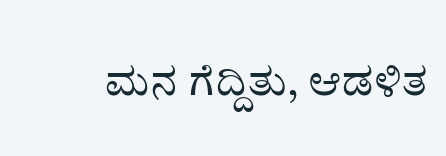ಮನ ಗೆದ್ದಿತು, ಆಡಳಿತ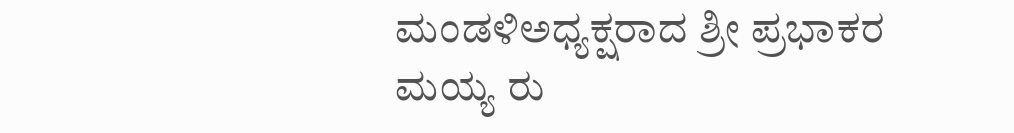ಮಂಡಳಿಅಧ್ಯಕ್ಷರಾದ ಶ್ರೀ ಪ್ರಭಾಕರ ಮಯ್ಯ ರು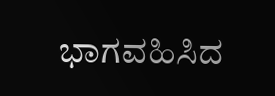ಭಾಗವಹಿಸಿದ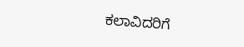ಕಲಾವಿದರಿಗೆ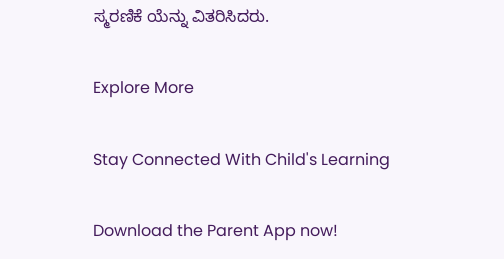ಸ್ಮರಣಿಕೆ ಯೆನ್ನು ವಿತರಿಸಿದರು.

Explore More

Stay Connected With Child's Learning

Download the Parent App now!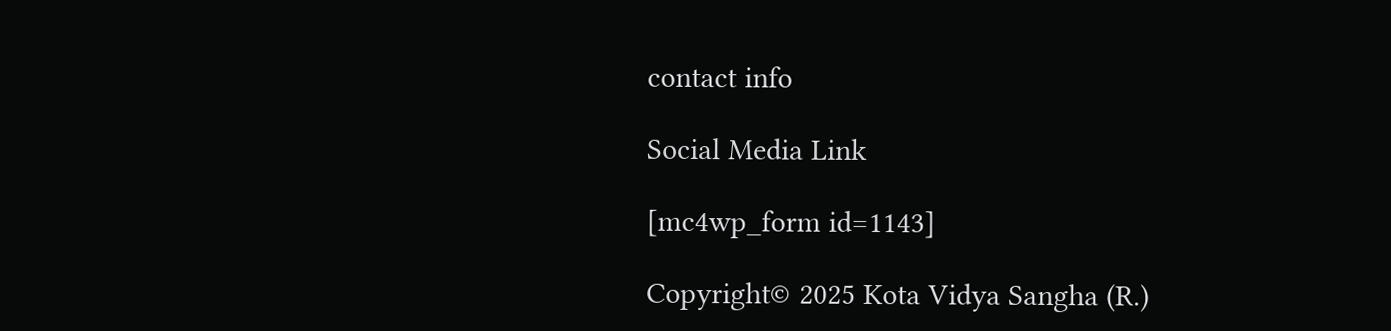contact info

Social Media Link

[mc4wp_form id=1143]

Copyright© 2025 Kota Vidya Sangha (R.)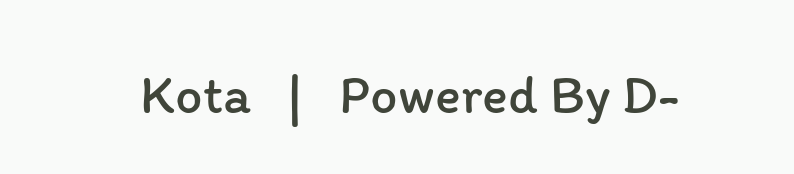Kota   |   Powered By D-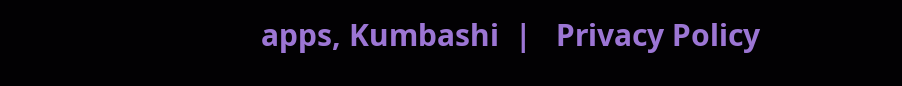apps, Kumbashi  |   Privacy Policy